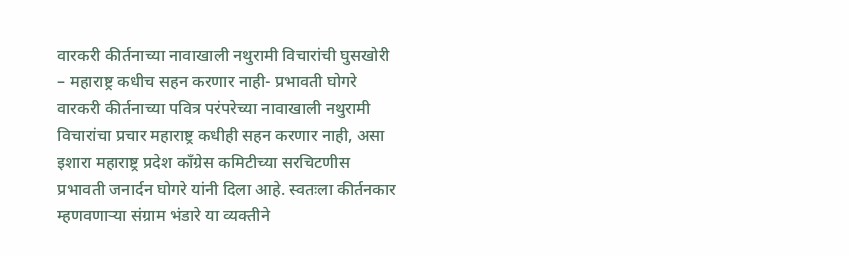वारकरी कीर्तनाच्या नावाखाली नथुरामी विचारांची घुसखोरी – महाराष्ट्र कधीच सहन करणार नाही- प्रभावती घोगरे
वारकरी कीर्तनाच्या पवित्र परंपरेच्या नावाखाली नथुरामी विचारांचा प्रचार महाराष्ट्र कधीही सहन करणार नाही, असा इशारा महाराष्ट्र प्रदेश काँग्रेस कमिटीच्या सरचिटणीस प्रभावती जनार्दन घोगरे यांनी दिला आहे. स्वतःला कीर्तनकार म्हणवणाऱ्या संग्राम भंडारे या व्यक्तीने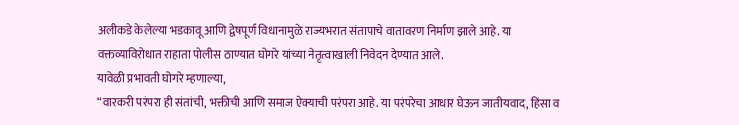अलीकडे केलेल्या भडकावू आणि द्वेषपूर्ण विधानामुळे राज्यभरात संतापाचे वातावरण निर्माण झाले आहे. या वक्तव्याविरोधात राहाता पोलीस ठाण्यात घोगरे यांच्या नेतृत्वाखाली निवेदन देण्यात आले.
यावेळी प्रभावती घोगरे म्हणाल्या,
“वारकरी परंपरा ही संतांची, भक्तीची आणि समाज ऐक्याची परंपरा आहे. या परंपरेचा आधार घेऊन जातीयवाद, हिंसा व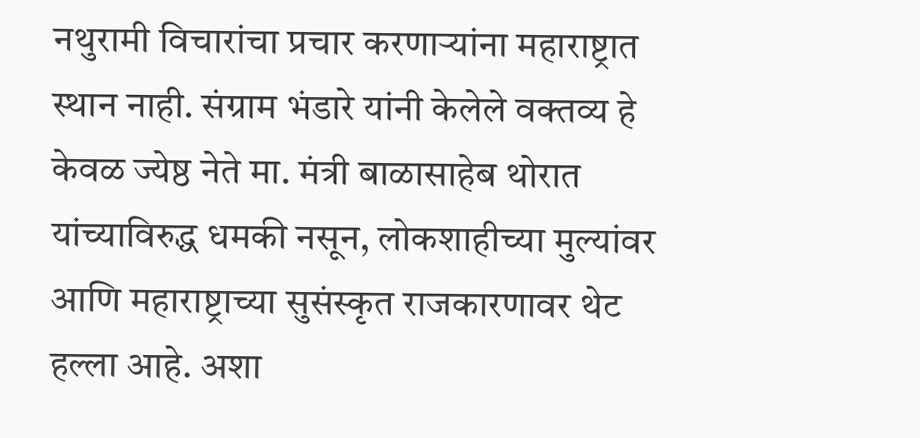नथुरामी विचारांचा प्रचार करणाऱ्यांना महाराष्ट्रात स्थान नाही. संग्राम भंडारे यांनी केलेले वक्तव्य हे केवळ ज्येष्ठ नेते मा. मंत्री बाळासाहेब थोरात यांच्याविरुद्ध धमकी नसून, लोकशाहीच्या मुल्यांवर आणि महाराष्ट्राच्या सुसंस्कृत राजकारणावर थेट हल्ला आहे. अशा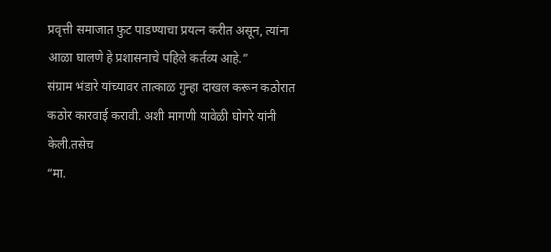प्रवृत्ती समाजात फुट पाडण्याचा प्रयत्न करीत असून, त्यांना आळा घालणे हे प्रशासनाचे पहिले कर्तव्य आहे.”
संग्राम भंडारे यांच्यावर तात्काळ गुन्हा दाखल करून कठोरात कठोर कारवाई करावी. अशी मागणी यावेळी घोगरे यांनी केली.तसेच
“मा.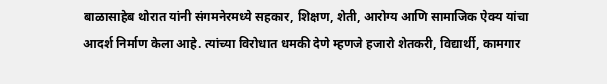बाळासाहेब थोरात यांनी संगमनेरमध्ये सहकार, शिक्षण, शेती, आरोग्य आणि सामाजिक ऐक्य यांचा आदर्श निर्माण केला आहे. त्यांच्या विरोधात धमकी देणे म्हणजे हजारो शेतकरी, विद्यार्थी, कामगार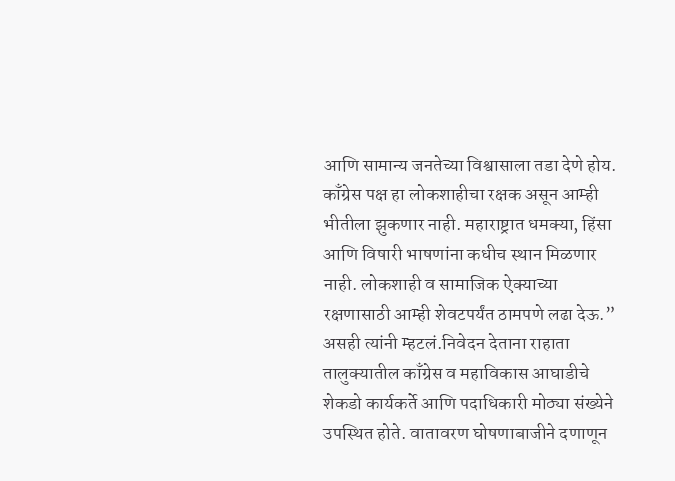आणि सामान्य जनतेच्या विश्वासाला तडा देणे होय. काँग्रेस पक्ष हा लोकशाहीचा रक्षक असून आम्ही भीतीला झुकणार नाही. महाराष्ट्रात धमक्या, हिंसा आणि विषारी भाषणांना कधीच स्थान मिळणार नाही. लोकशाही व सामाजिक ऐक्याच्या रक्षणासाठी आम्ही शेवटपर्यंत ठामपणे लढा देऊ.”
असही त्यांनी म्हटलं.निवेदन देताना राहाता तालुक्यातील काँग्रेस व महाविकास आघाडीचे शेकडो कार्यकर्ते आणि पदाधिकारी मोठ्या संख्येने उपस्थित होते. वातावरण घोषणाबाजीने दणाणून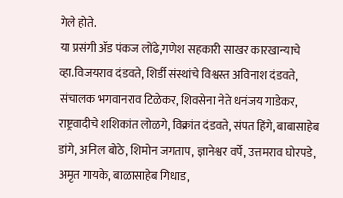गेले होते.
या प्रसंगी ॲड पंकज लोंढे,गणेश सहकारी साखर कारखान्याचे व्हा.विजयराव दंडवते, शिर्डी संस्थांचे विश्वस्त अविनाश दंडवते, संचालक भगवानराव टिळेकर, शिवसेना नेते धनंजय गाडेकर, राष्ट्रवादीचे शशिकांत लोळगे, विक्रांत दंडवते, संपत हिंगे, बाबासाहेब डांगे, अनिल बोठे, शिमोन जगताप, ज्ञानेश्वर वर्पे, उत्तमराव घोरपडे, अमृत गायके, बाळासाहेब गिधाड,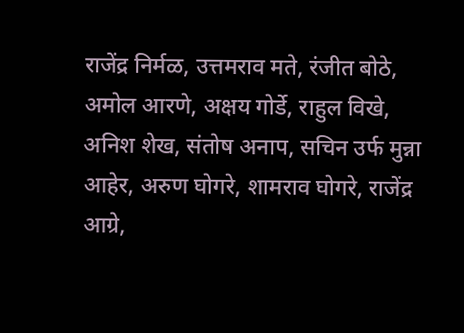राजेंद्र निर्मळ, उत्तमराव मते, रंजीत बोठे, अमोल आरणे, अक्षय गोर्डे, राहुल विखे, अनिश शेख, संतोष अनाप, सचिन उर्फ मुन्ना आहेर, अरुण घोगरे, शामराव घोगरे, राजेंद्र आग्रे,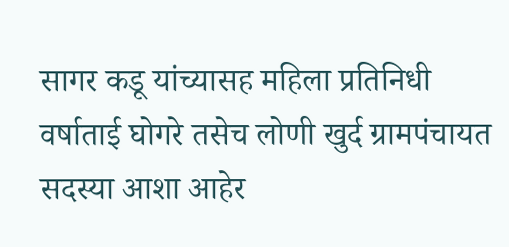सागर कडू यांच्यासह महिला प्रतिनिधी वर्षाताई घोगरे तसेच लोणी खुर्द ग्रामपंचायत सदस्या आशा आहेर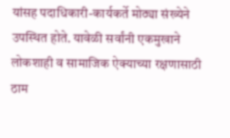यांसह पदाधिकारी-कार्यकर्ते मोठ्या संख्येने उपस्थित होते. यावेळी सर्वांनी एकमुखाने लोकशाही व सामाजिक ऐक्याच्या रक्षणासाठी ठाम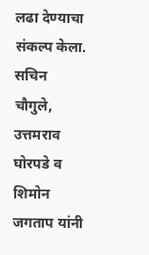लढा देण्याचा संकल्प केला.
सचिन चौगुले, उत्तमराव घोरपडे व शिमोन जगताप यांनी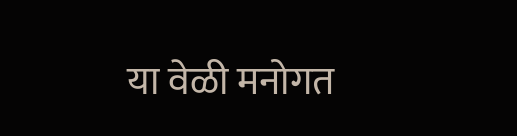या वेळी मनोगत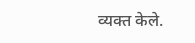व्यक्त केले.